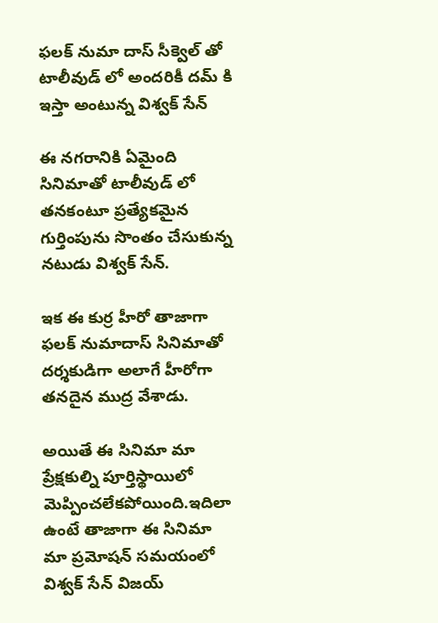ఫలక్ నుమా దాస్ సీక్వెల్ తో టాలీవుడ్ లో అందరికీ దమ్ కి ఇస్తా అంటున్న విశ్వక్ సేన్

ఈ నగరానికి ఏమైంది సినిమాతో టాలీవుడ్ లో తనకంటూ ప్రత్యేకమైన గుర్తింపును సొంతం చేసుకున్న నటుడు విశ్వక్ సేన్.

ఇక ఈ కుర్ర హీరో తాజాగా ఫలక్ నుమాదాస్ సినిమాతో దర్శకుడిగా అలాగే హీరోగా తనదైన ముద్ర వేశాడు.

అయితే ఈ సినిమా మా ప్రేక్షకుల్ని పూర్తిస్థాయిలో మెప్పించలేకపోయింది.ఇదిలా ఉంటే తాజాగా ఈ సినిమా మా ప్రమోషన్ సమయంలో విశ్వక్ సేన్ విజయ్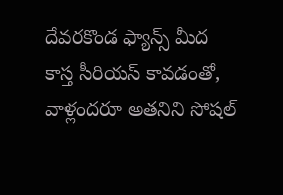దేవరకొండ ఫ్యాన్స్ మీద కాస్త సీరియస్ కావడంతో, వాళ్లందరూ అతనిని సోషల్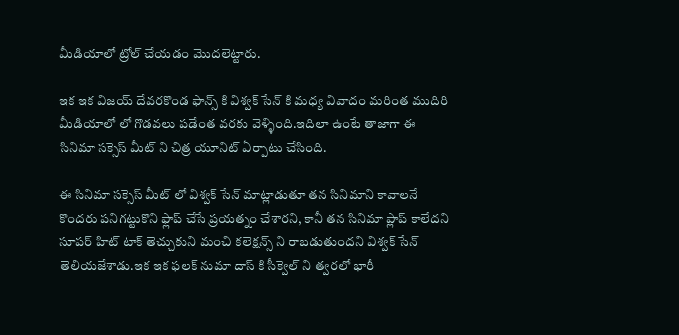మీడియాలో ట్రోల్ చేయడం మొదలెట్టారు.

ఇక ఇక విజయ్ దేవరకొండ ఫాన్స్ కి విశ్వక్ సేన్ కి మధ్య వివాదం మరింత ముదిరి మీడియాలో లో గొడవలు పడేంత వరకు వెళ్ళింది.ఇదిలా ఉంటే తాజాగా ఈ సినిమా సక్సెస్ మీట్ ని చిత్ర యూనిట్ ఏర్పాటు చేసింది.

ఈ సినిమా సక్సెస్ మీట్ లో విశ్వక్ సేన్ మాట్లాడుతూ తన సినిమాని కావాలనే కొందరు పనిగట్టుకొని ఫ్లాప్ చేసే ప్రయత్నం చేశారని, కానీ తన సినిమా ప్లాప్ కాలేదని సూపర్ హిట్ టాక్ తెచ్చుకుని మంచి కలెక్షన్స్ ని రాబడుతుందని విశ్వక్ సేన్ తెలియజేశాడు.ఇక ఇక ఫలక్ నుమా దాస్ కి సీక్వెల్ ని త్వరలో భారీ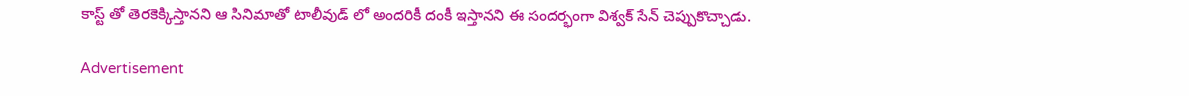కాస్ట్ తో తెరకెక్కిస్తానని ఆ సినిమాతో టాలీవుడ్ లో అందరికీ దంకీ ఇస్తానని ఈ సందర్భంగా విశ్వక్ సేన్ చెప్పుకొచ్చాడు.

Advertisement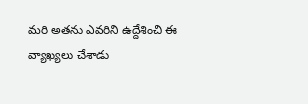మరి అతను ఎవరిని ఉద్దేశించి ఈ వ్యాఖ్యలు చేశాడు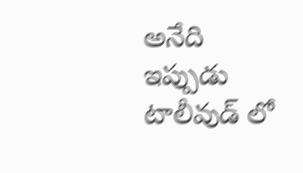అనేది ఇప్పుడు టాలీవుడ్ లో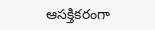ఆసక్తికరంగా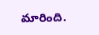మారింది.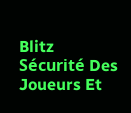Blitz Sécurité Des Joueurs Et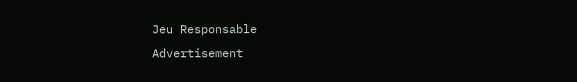Jeu Responsable
Advertisement